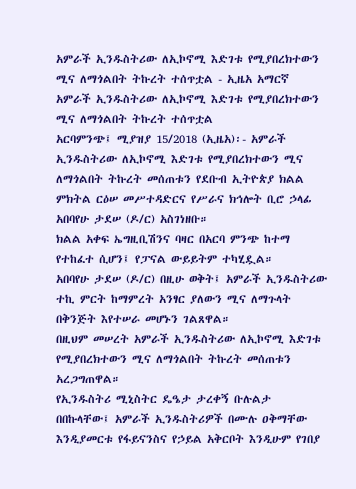አምራች ኢንዱስትሪው ለኢኮኖሚ እድገቱ የሚያበረክተውን ሚና ለማጎልበት ትኩረት ተሰጥቷል - ኢዜአ አማርኛ
አምራች ኢንዱስትሪው ለኢኮኖሚ እድገቱ የሚያበረክተውን ሚና ለማጎልበት ትኩረት ተሰጥቷል
አርባምንጭ፤ ሚያዝያ 15/2018 (ኢዜአ)፡- አምራች ኢንዱስትሪው ለኢኮኖሚ እድገቱ የሚያበረክተውን ሚና ለማጎልበት ትኩረት መሰጠቱን የደቡብ ኢትዮጵያ ክልል ምክትል ርዕሠ መሥተዳድርና የሥራና ክኅሎት ቢሮ ኃላፊ አበባየሁ ታደሠ (ዶ/ር) አስገነዘቡ።
ክልል አቀፍ ኤግዚቢሽንና ባዛር በአርባ ምንጭ ከተማ የተከፈተ ሲሆን፤ የፓናል ውይይትም ተካሂዷል።
አበባየሁ ታደሠ (ዶ/ር) በዚሁ ወቅት፤ አምራች ኢንዱስትሪው ተኪ ምርት ከማምረት አንፃር ያለውን ሚና ለማጉላት በቅንጅት እየተሠራ መሆኑን ገልጸዋል።
በዚህም መሠረት አምራች ኢንዱስትሪው ለኢኮኖሚ እድገቱ የሚያበረክተውን ሚና ለማጎልበት ትኩረት መሰጠቱን አረጋግጠዋል።
የኢንዱስትሪ ሚኒስትር ዴዔታ ታረቀኝ ቡሉልታ በበኩላቸው፤ አምራች ኢንዱስትሪዎች በሙሉ ዐቅማቸው እንዲያመርቱ የፋይናንስና የኃይል አቅርቦት እንዲሁም የገበያ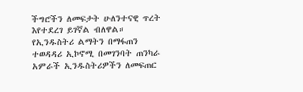ችግሮችን ለመፍታት ሁለንተናዊ ጥረት እየተደረገ ይገኛል ብለዋል።
የኢንዱስትሪ ልማትን በማፋጠን ተወዳዳሪ ኢኮኖሚ በመገንባት ጠንካራ አምራች ኢንዱስትሪዎችን ለመፍጠር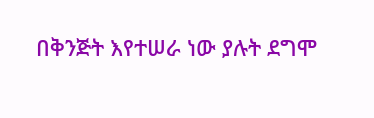በቅንጅት እየተሠራ ነው ያሉት ደግሞ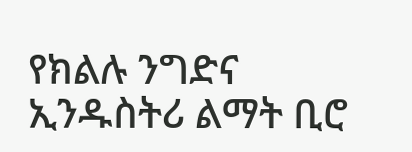የክልሉ ንግድና ኢንዱስትሪ ልማት ቢሮ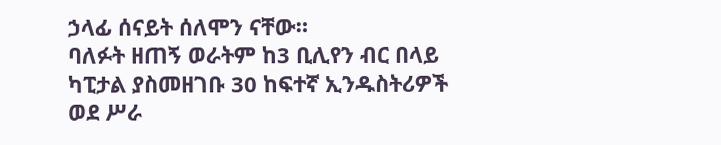ኃላፊ ሰናይት ሰለሞን ናቸው።
ባለፉት ዘጠኝ ወራትም ከ3 ቢሊየን ብር በላይ ካፒታል ያስመዘገቡ 30 ከፍተኛ ኢንዱስትሪዎች ወደ ሥራ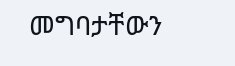መግባታቸውን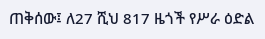ጠቅሰው፤ ለ27 ሺህ 817 ዜጎች የሥራ ዕድል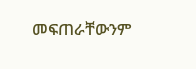መፍጠራቸውንም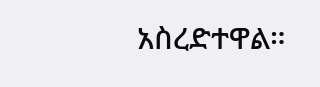አስረድተዋል።